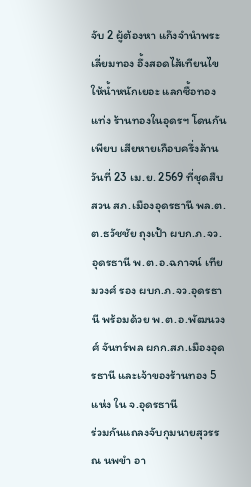จับ 2 ผู้ต้องหา แก๊งจำนำพระเลี่ยมทอง อึ้งสอดไส้เทียนไข ให้น้ำหนักเยอะ แลกซื้อทองแท่ง ร้านทองในอุดรฯ โดนกันเพียบ เสียหายเกือบครึ่งล้าน
วันที่ 23 เม.ย. 2569 ที่ชุดสืบสวน สภ.เมืองอุดรธานี พล.ต.ต.ธวัชชัย ถุงเป้า ผบก.ภ.จว.อุดรธานี พ.ต.อ.ฉกาจน์ เทียมวงศ์ รอง ผบก.ภ.จว.อุดรธานี พร้อมด้วย พ.ต.อ.พัฒนวงศ์ จันทร์พล ผกก.สภ.เมืองอุดรธานี และเจ้าของร้านทอง 5 แห่ง ใน จ.อุดรธานี
ร่วมกันแถลงจับกุมนายสุวรรณ นพขำ อา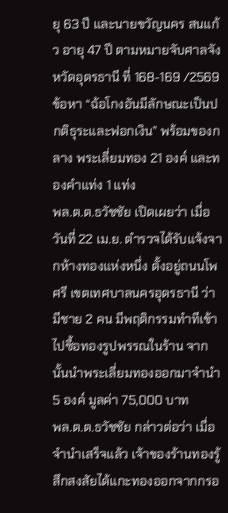ยุ 63 ปี และนายขวัญนคร สนแก้ว อายุ 47 ปี ตามหมายจับศาลจังหวัดอุดรธานี ที่ 168-169 /2569 ข้อหา “ฉ้อโกงอันมีลักษณะเป็นปกติธุระและฟอกเงิน” พร้อมของกลาง พระเลี่ยมทอง 21 องค์ และทองคำแท่ง 1 แท่ง
พล.ต.ต.ธวัชชัย เปิดเผยว่า เมื่อวันที่ 22 เม.ย. ตำรวจได้รับแจ้งจากห้างทองแห่งหนึ่ง ตั้งอยู่ถนนโพศรี เขตเทศบาลนครอุดรธานี ว่ามีชาย 2 คน มีพฤติกรรมทำทีเข้าไปซื้อทองรูปพรรณในร้าน จากนั้นนำพระเลี่ยมทองออกมาจำนำ 5 องค์ มูลค่า 75,000 บาท
พล.ต.ต.ธวัชชัย กล่าวต่อว่า เมื่อจำนำเสร็จแล้ว เจ้าของร้านทองรู้สึกสงสัยได้แกะทองออกจากกรอ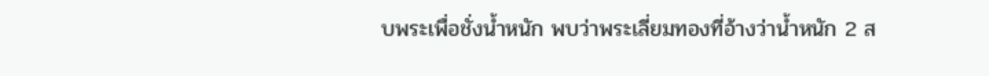บพระเพื่อชั่งน้ำหนัก พบว่าพระเลี่ยมทองที่อ้างว่าน้ำหนัก 2 ส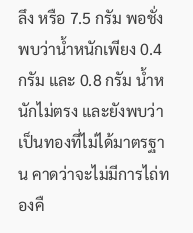ลึง หรือ 7.5 กรัม พอชั่งพบว่าน้ำหนักเพียง 0.4 กรัม และ 0.8 กรัม น้ำหนักไม่ตรง และยังพบว่าเป็นทองที่ไม่ได้มาตรฐาน คาดว่าจะไม่มีการไถ่ทองคื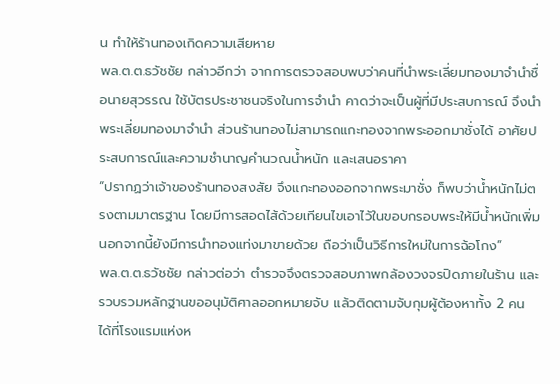น ทำให้ร้านทองเกิดความเสียหาย
พล.ต.ต.ธวัชชัย กล่าวอีกว่า จากการตรวจสอบพบว่าคนที่นำพระเลี่ยมทองมาจำนำชื่อนายสุวรรณ ใช้บัตรประชาชนจริงในการจำนำ คาดว่าจะเป็นผู้ที่มีประสบการณ์ จึงนำพระเลี่ยมทองมาจำนำ ส่วนร้านทองไม่สามารถแกะทองจากพระออกมาชั่งได้ อาศัยประสบการณ์และความชำนาญคำนวณน้ำหนัก และเสนอราคา
“ปรากฏว่าเจ้าของร้านทองสงสัย จึงแกะทองออกจากพระมาชั่ง ก็พบว่าน้ำหนักไม่ตรงตามมาตรฐาน โดยมีการสอดไส้ด้วยเทียนไขเอาไว้ในขอบกรอบพระให้มีน้ำหนักเพิ่ม นอกจากนี้ยังมีการนำทองแท่งมาขายด้วย ถือว่าเป็นวิธีการใหม่ในการฉ้อโกง”
พล.ต.ต.ธวัชชัย กล่าวต่อว่า ตำรวจจึงตรวจสอบภาพกล้องวงจรปิดภายในร้าน และรวบรวมหลักฐานขออนุมัติศาลออกหมายจับ แล้วติดตามจับกุมผู้ต้องหาทั้ง 2 คน ได้ที่โรงแรมแห่งห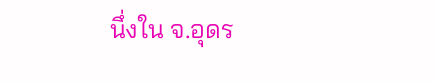นึ่งใน จ.อุดร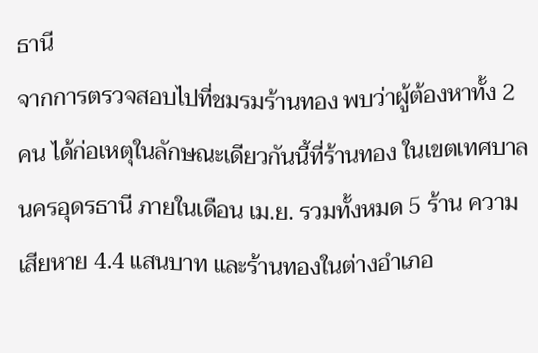ธานี
จากการตรวจสอบไปที่ชมรมร้านทอง พบว่าผู้ต้องหาทั้ง 2 คน ได้ก่อเหตุในลักษณะเดียวกันนี้ที่ร้านทอง ในเขตเทศบาลนครอุดรธานี ภายในเดือน เม.ย. รวมทั้งหมด 5 ร้าน ความเสียหาย 4.4 แสนบาท และร้านทองในต่างอำเภอ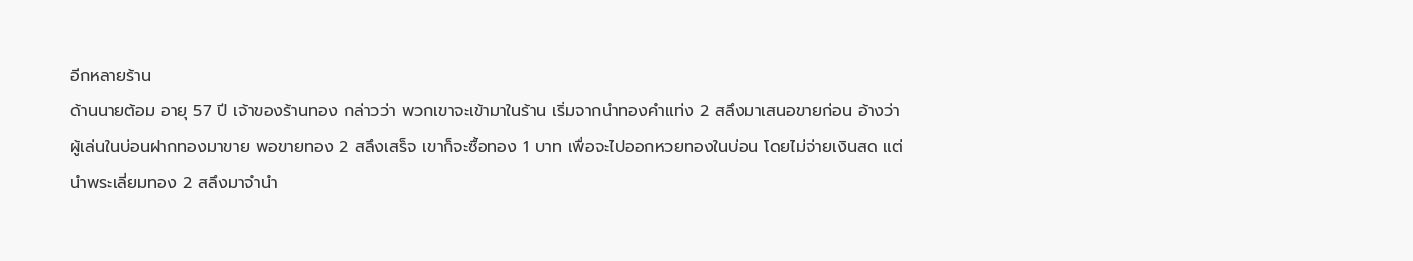อีกหลายร้าน
ด้านนายต้อม อายุ 57 ปี เจ้าของร้านทอง กล่าวว่า พวกเขาจะเข้ามาในร้าน เริ่มจากนำทองคำแท่ง 2 สลึงมาเสนอขายก่อน อ้างว่าผู้เล่นในบ่อนฝากทองมาขาย พอขายทอง 2 สลึงเสร็จ เขาก็จะซื้อทอง 1 บาท เพื่อจะไปออกหวยทองในบ่อน โดยไม่จ่ายเงินสด แต่นำพระเลี่ยมทอง 2 สลึงมาจำนำ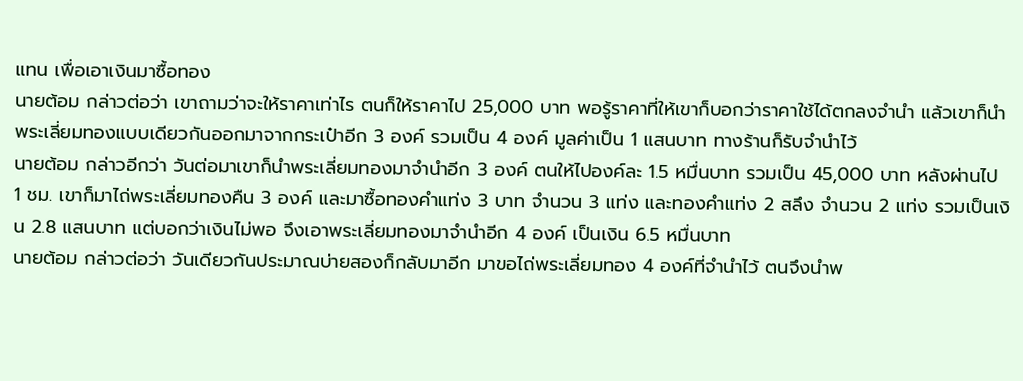แทน เพื่อเอาเงินมาซื้อทอง
นายต้อม กล่าวต่อว่า เขาถามว่าจะให้ราคาเท่าไร ตนก็ให้ราคาไป 25,000 บาท พอรู้ราคาที่ให้เขาก็บอกว่าราคาใช้ได้ตกลงจำนำ แล้วเขาก็นำพระเลี่ยมทองแบบเดียวกันออกมาจากกระเป๋าอีก 3 องค์ รวมเป็น 4 องค์ มูลค่าเป็น 1 แสนบาท ทางร้านก็รับจำนำไว้
นายต้อม กล่าวอีกว่า วันต่อมาเขาก็นำพระเลี่ยมทองมาจำนำอีก 3 องค์ ตนให้ไปองค์ละ 1.5 หมื่นบาท รวมเป็น 45,000 บาท หลังผ่านไป 1 ชม. เขาก็มาไถ่พระเลี่ยมทองคืน 3 องค์ และมาซื้อทองคำแท่ง 3 บาท จำนวน 3 แท่ง และทองคำแท่ง 2 สลึง จำนวน 2 แท่ง รวมเป็นเงิน 2.8 แสนบาท แต่บอกว่าเงินไม่พอ จึงเอาพระเลี่ยมทองมาจำนำอีก 4 องค์ เป็นเงิน 6.5 หมื่นบาท
นายต้อม กล่าวต่อว่า วันเดียวกันประมาณบ่ายสองก็กลับมาอีก มาขอไถ่พระเลี่ยมทอง 4 องค์ที่จำนำไว้ ตนจึงนำพ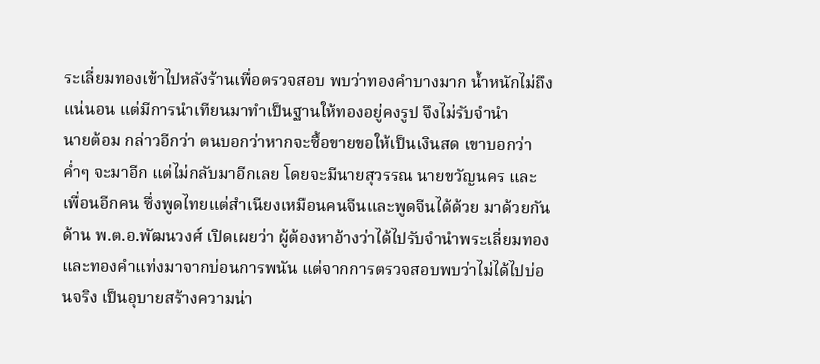ระเลี่ยมทองเข้าไปหลังร้านเพื่อตรวจสอบ พบว่าทองคำบางมาก น้ำหนักไม่ถึงแน่นอน แต่มีการนำเทียนมาทำเป็นฐานให้ทองอยู่คงรูป จึงไม่รับจำนำ
นายต้อม กล่าวอีกว่า ตนบอกว่าหากจะซื้อขายขอให้เป็นเงินสด เขาบอกว่าค่ำๆ จะมาอีก แต่ไม่กลับมาอีกเลย โดยจะมีนายสุวรรณ นายขวัญนคร และเพื่อนอีกคน ซึ่งพูดไทยแต่สำเนียงเหมือนคนจีนและพูดจีนได้ด้วย มาด้วยกัน
ด้าน พ.ต.อ.พัฒนวงศ์ เปิดเผยว่า ผู้ต้องหาอ้างว่าได้ไปรับจำนำพระเลี่ยมทองและทองคำแท่งมาจากบ่อนการพนัน แต่จากการตรวจสอบพบว่าไม่ได้ไปบ่อนจริง เป็นอุบายสร้างความน่า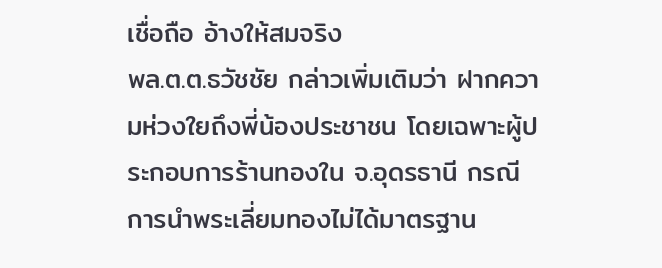เชื่อถือ อ้างให้สมจริง
พล.ต.ต.ธวัชชัย กล่าวเพิ่มเติมว่า ฝากความห่วงใยถึงพี่น้องประชาชน โดยเฉพาะผู้ประกอบการร้านทองใน จ.อุดรธานี กรณีการนำพระเลี่ยมทองไม่ได้มาตรฐาน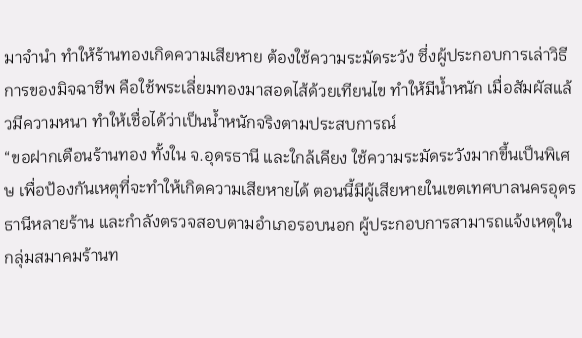มาจำนำ ทำให้ร้านทองเกิดความเสียหาย ต้องใช้ความระมัดระวัง ซึ่งผู้ประกอบการเล่าวิธีการของมิจฉาชีพ คือใช้พระเลี่ยมทองมาสอดไส้ด้วยเทียนไข ทำให้มีน้ำหนัก เมื่อสัมผัสแล้วมีความหนา ทำให้เชื่อได้ว่าเป็นน้ำหนักจริงตามประสบการณ์
“ขอฝากเตือนร้านทอง ทั้งใน จ.อุดรธานี และใกล้เคียง ใช้ความระมัดระวังมากขึ้นเป็นพิเศษ เพื่อป้องกันเหตุที่จะทำให้เกิดความเสียหายได้ ตอนนี้มีผู้เสียหายในเขตเทศบาลนครอุดรธานีหลายร้าน และกำลังตรวจสอบตามอำเภอรอบนอก ผู้ประกอบการสามารถแจ้งเหตุในกลุ่มสมาคมร้านท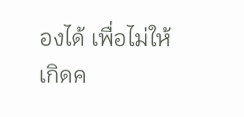องได้ เพื่อไม่ให้เกิดค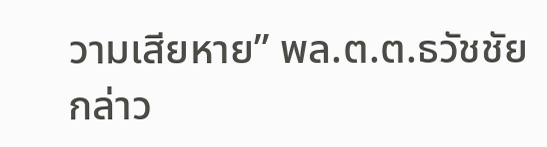วามเสียหาย” พล.ต.ต.ธวัชชัย กล่าว